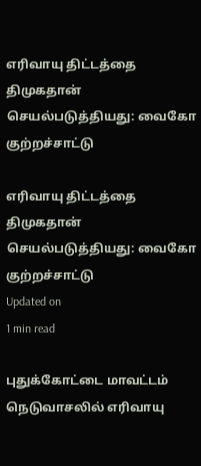எரிவாயு திட்டத்தை திமுகதான் செயல்படுத்தியது: வைகோ குற்றச்சாட்டு

எரிவாயு திட்டத்தை திமுகதான் செயல்படுத்தியது: வைகோ குற்றச்சாட்டு
Updated on
1 min read

புதுக்கோட்டை மாவட்டம் நெடுவாசலில் எரிவாயு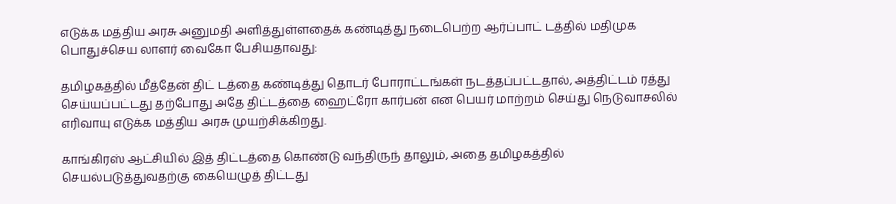எடுக்க மத்திய அரசு அனுமதி அளித்துள்ளதைக் கண்டித்து நடைபெற்ற ஆர்ப்பாட் டத்தில் மதிமுக பொதுச்செய லாளர் வைகோ பேசியதாவது:

தமிழகத்தில் மீத்தேன் திட் டத்தை கண்டித்து தொடர் போராட்டங்கள் நடத்தப்பட்டதால், அத்திட்டம் ரத்து செய்யப்பட்டது தற்போது அதே திட்டத்தை ஹைட்ரோ கார்பன் என பெயர் மாற்றம் செய்து நெடுவாசலில் எரிவாயு எடுக்க மத்திய அரசு முயற்சிக்கிறது.

காங்கிரஸ் ஆட்சியில் இத் திட்டத்தை கொண்டு வந்திருந் தாலும், அதை தமிழகத்தில் செயல்படுத்துவதற்கு கையெழுத் திட்டது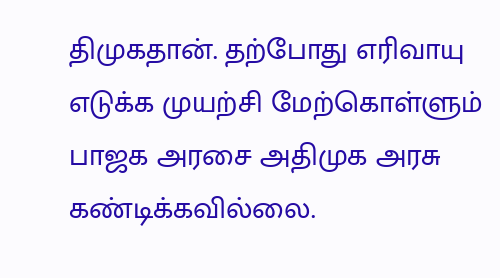திமுகதான். தற்போது எரிவாயு எடுக்க முயற்சி மேற்கொள்ளும் பாஜக அரசை அதிமுக அரசு கண்டிக்கவில்லை.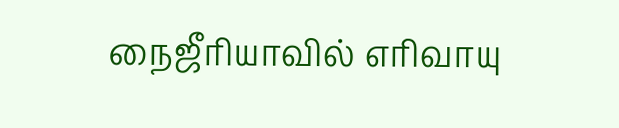நைஜீரியாவில் எரிவாயு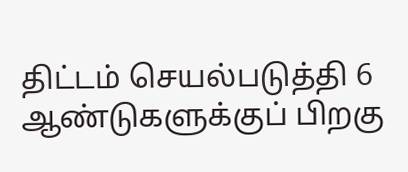திட்டம் செயல்படுத்தி 6 ஆண்டுகளுக்குப் பிறகு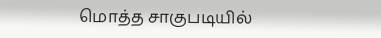மொத்த சாகுபடியில்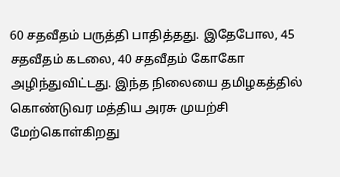60 சதவீதம் பருத்தி பாதித்தது. இதேபோல, 45 சதவீதம் கடலை, 40 சதவீதம் கோகோ அழிந்துவிட்டது. இந்த நிலையை தமிழகத்தில் கொண்டுவர மத்திய அரசு முயற்சி மேற்கொள்கிறது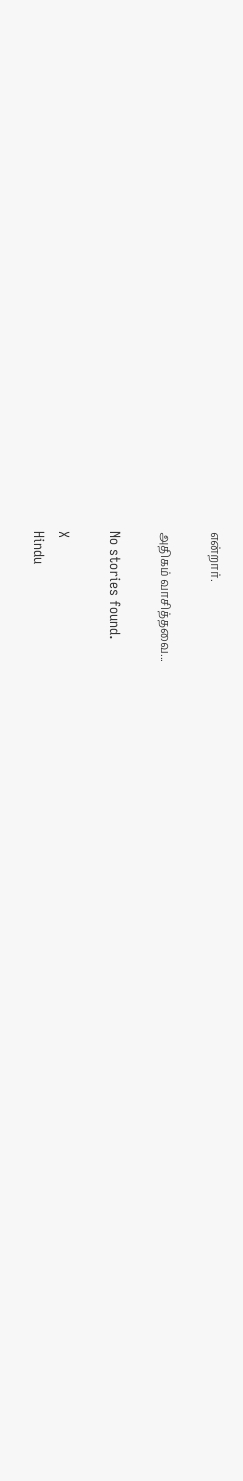என்றார்.

அதிகம் வாசித்தவை...

No stories found.

X
Hindu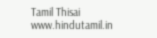Tamil Thisai
www.hindutamil.in